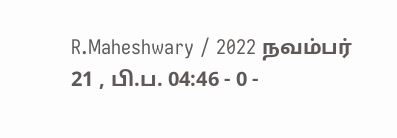R.Maheshwary / 2022 நவம்பர் 21 , பி.ப. 04:46 - 0 -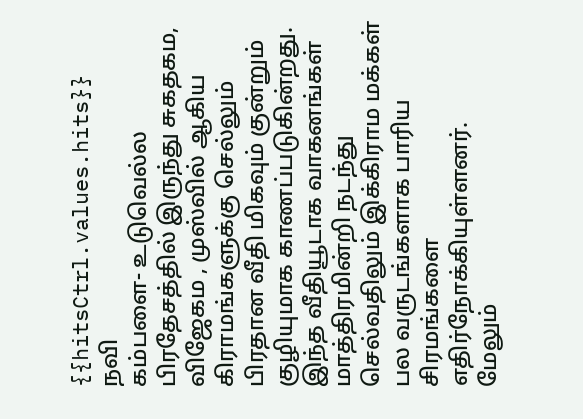{{hitsCtrl.values.hits}}
நவி
கம்பளை- உடுவெல்ல பிரதேசத்தில் இருந்து சுகதகம, விஜேகம , முஸ்வில் ஆகிய கிராமங்களுக்கு செல்லும் பிரதான வீதி மிகவும் குன்றும் குழியுமாக காணப்படுகின்றது.
இந்த வீதியூடாக வாகனங்கள் மாத்திரமின்றி நடந்து செல்வதிலும் இக்கிராம மக்கள் பல வருடங்களாக பாரிய சிரமங்களை எதிர்நோக்கியுள்ளனர்.
மேலும்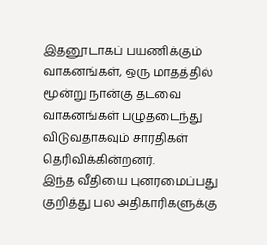இதனூடாகப் பயணிக்கும் வாகனங்கள், ஒரு மாதத்தில் மூன்று நான்கு தடவை வாகனங்கள் பழுதடைந்து விடுவதாகவும் சாரதிகள் தெரிவிக்கின்றனர்.
இந்த வீதியை புனரமைப்பது குறித்து பல அதிகாரிகளுக்கு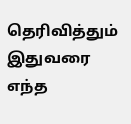தெரிவித்தும் இதுவரை எந்த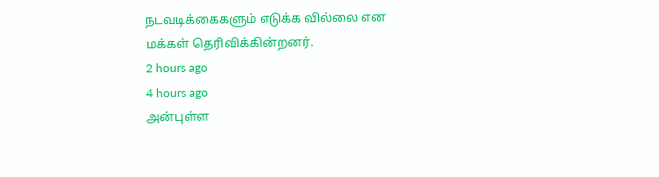நடவடிக்கைகளும் எடுக்க வில்லை என மக்கள் தெரிவிக்கின்றனர்.
2 hours ago
4 hours ago
அன்புள்ள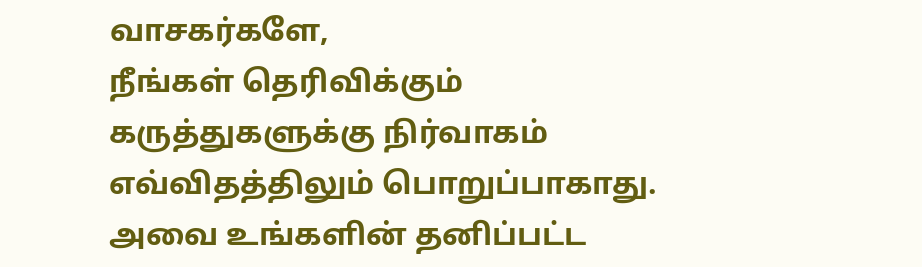வாசகர்களே,
நீங்கள் தெரிவிக்கும் கருத்துகளுக்கு நிர்வாகம் எவ்விதத்திலும் பொறுப்பாகாது. அவை உங்களின் தனிப்பட்ட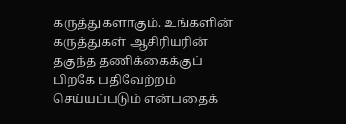கருத்துகளாகும். உங்களின் கருத்துகள் ஆசிரியரின் தகுந்த தணிக்கைக்குப் பிறகே பதிவேற்றம் செய்யப்படும் என்பதைக்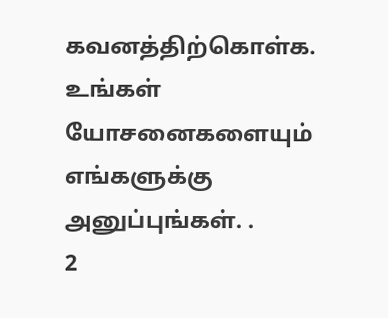கவனத்திற்கொள்க. உங்கள் யோசனைகளையும் எங்களுக்கு அனுப்புங்கள். .
2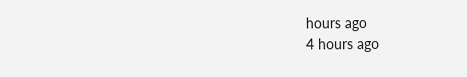hours ago
4 hours ago